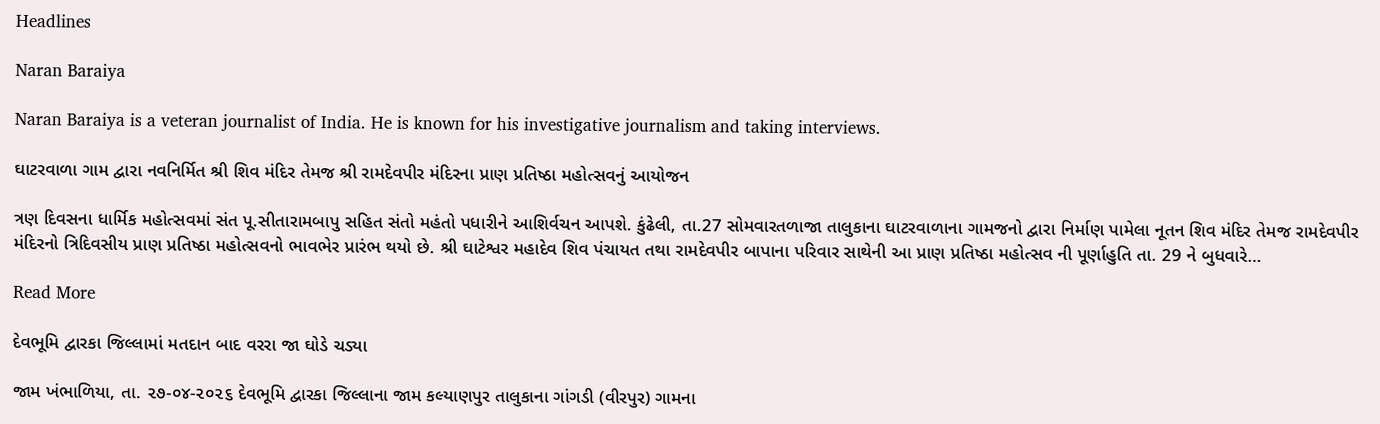Headlines

Naran Baraiya

Naran Baraiya is a veteran journalist of India. He is known for his investigative journalism and taking interviews.

ઘાટરવાળા ગામ દ્વારા નવનિર્મિત શ્રી શિવ મંદિર તેમજ શ્રી રામદેવપીર મંદિરના પ્રાણ પ્રતિષ્ઠા મહોત્સવનું આયોજન

ત્રણ દિવસના ધાર્મિક મહોત્સવમાં સંત પૂ.સીતારામબાપુ સહિત સંતો મહંતો પધારીને આશિર્વચન આપશે. કુંઢેલી, તા.27 સોમવારતળાજા તાલુકાના ઘાટરવાળાના ગામજનો દ્વારા નિર્માણ પામેલા નૂતન શિવ મંદિર તેમજ રામદેવપીર મંદિરનો ત્રિદિવસીય પ્રાણ પ્રતિષ્ઠા મહોત્સવનો ભાવભેર પ્રારંભ થયો છે. શ્રી ઘાટેશ્વર મહાદેવ શિવ પંચાયત તથા રામદેવપીર બાપાના પરિવાર સાથેની આ પ્રાણ પ્રતિષ્ઠા મહોત્સવ ની પૂર્ણાહુતિ તા. 29 ને બુધવારે…

Read More

દેવભૂમિ દ્વારકા જિલ્લામાં મતદાન બાદ વરરા જા ઘોડે ચડ્યા

જામ ખંભાળિયા, તા. ૨૭-૦૪-૨૦૨૬ દેવભૂમિ દ્વારકા જિલ્લાના જામ કલ્યાણપુર તાલુકાના ગાંગડી (વીરપુર) ગામના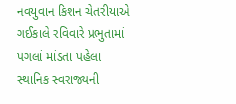નવયુવાન કિશન ચેતરીયાએ ગઈકાલે રવિવારે પ્રભુતામાં પગલાં માંડતા પહેલા સ્થાનિક સ્વરાજ્યની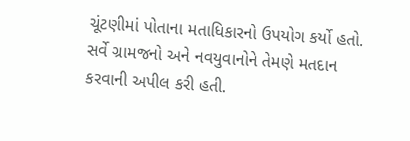ચૂંટણીમાં પોતાના મતાધિકારનો ઉપયોગ કર્યો હતો. સર્વે ગ્રામજનો અને નવયુવાનોને તેમણે મતદાન કરવાની અપીલ કરી હતી.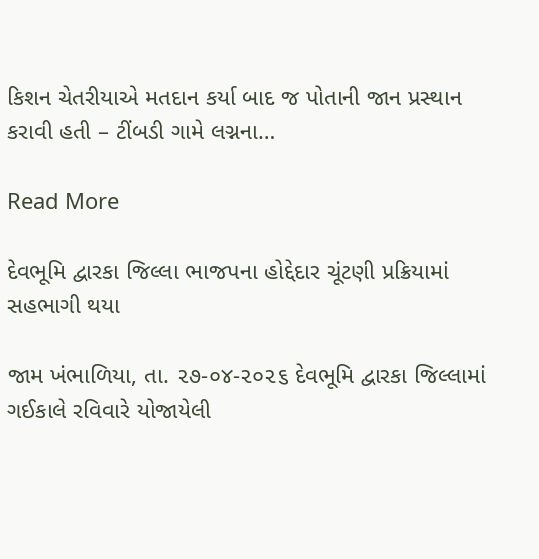કિશન ચેતરીયાએ મતદાન કર્યા બાદ જ પોતાની જાન પ્રસ્થાન કરાવી હતી – ટીંબડી ગામે લગ્નના…

Read More

દેવભૂમિ દ્વારકા જિલ્લા ભાજપના હોદ્દેદાર ચૂંટણી પ્રક્રિયામાં સહભાગી થયા

જામ ખંભાળિયા, તા. ૨૭-૦૪-૨૦૨૬ દેવભૂમિ દ્વારકા જિલ્લામાં ગઈકાલે રવિવારે યોજાયેલી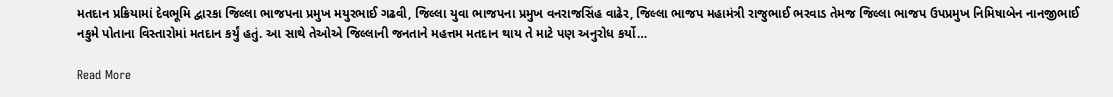મતદાન પ્રક્રિયામાં દેવભૂમિ દ્વારકા જિલ્લા ભાજપના પ્રમુખ મયુરભાઈ ગઢવી, જિલ્લા યુવા ભાજપના પ્રમુખ વનરાજસિંહ વાઢેર, જિલ્લા ભાજપ મહામંત્રી રાજુભાઈ ભરવાડ તેમજ જિલ્લા ભાજપ ઉપપ્રમુખ નિમિષાબેન નાનજીભાઈ નકુમે પોતાના વિસ્તારોમાં મતદાન કર્યું હતું. આ સાથે તેઓએ જિલ્લાની જનતાને મહત્તમ મતદાન થાય તે માટે પણ અનુરોધ કર્યો…

Read More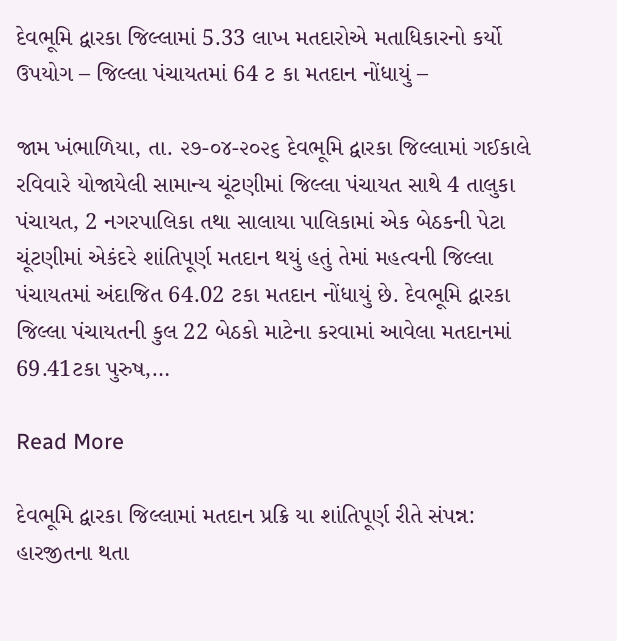દેવભૂમિ દ્વારકા જિલ્લામાં 5.33 લાખ મતદારોએ મતાધિકારનો કર્યો ઉપયોગ – જિલ્લા પંચાયતમાં 64 ટ કા મતદાન નોંધાયું –

જામ ખંભાળિયા, તા. ૨૭-૦૪-૨૦૨૬ દેવભૂમિ દ્વારકા જિલ્લામાં ગઈકાલે રવિવારે યોજાયેલી સામાન્ય ચૂંટણીમાં જિલ્લા પંચાયત સાથે 4 તાલુકા પંચાયત, 2 નગરપાલિકા તથા સાલાયા પાલિકામાં એક બેઠકની પેટા ચૂંટણીમાં એકંદરે શાંતિપૂર્ણ મતદાન થયું હતું તેમાં મહત્વની જિલ્લા પંચાયતમાં અંદાજિત 64.02 ટકા મતદાન નોંધાયું છે. દેવભૂમિ દ્વારકા જિલ્લા પંચાયતની કુલ 22 બેઠકો માટેના કરવામાં આવેલા મતદાનમાં 69.41ટકા પુરુષ,…

Read More

દેવભૂમિ દ્વારકા જિલ્લામાં મતદાન પ્રક્રિ યા શાંતિપૂર્ણ રીતે સંપન્ન: હારજીતના થતા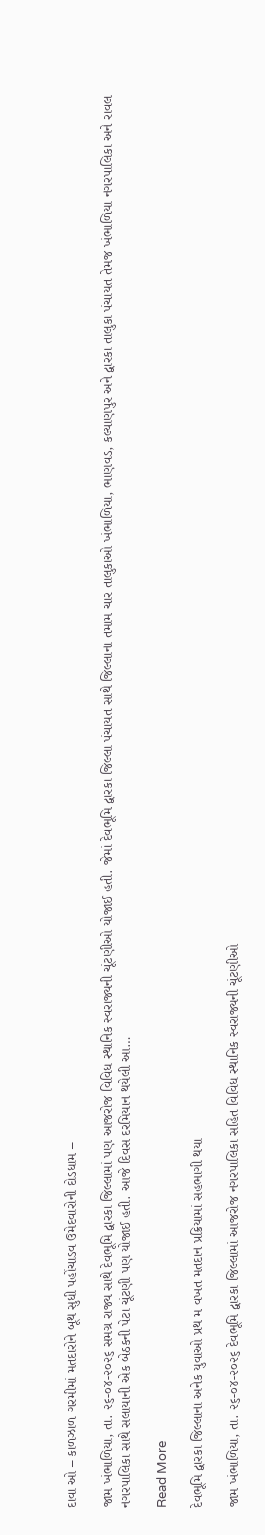દાવા ઓ – કાળઝાળ ગરમીમાં મતદારોને બૂથ સુધી પહોંચાડવ ઉમેદવારોની દોડધામ –

જામ ખંભાળિયા, તા. ૨૬-૦૪-૨૦૨૬ સમગ્ર રાજ્ય સાથે દેવભૂમિ દ્વારકા જિલ્લામાં પણ આજરોજ વિવિધ સ્થાનિક સ્વરાજ્યની ચૂંટણીઓ યોજાઈ હતી. જેમાં દેવભૂમિ દ્વારકા જિલ્લા પંચાયત સાથે જિલ્લાના તમામ ચાર તાલુકાઓ ખંભાળિયા, ભાણવડ, કલ્યાણપુર અને દ્વારકા તાલુકા પંચાયત તેમજ ખંભાળિયા નગરપાલિકા અને રાવલ નગરપાલિકા સાથે સલાયાની એક બેઠકની પેટા ચૂંટણી પણ યોજાઈ હતી. આજે દિવસ દરમિયાન થયેલી આ…

Read More

દેવભૂમિ દ્વારકા જિલ્લાના અનેક યુવાઓ પ્રથ મ વખત મતદાન પ્રક્રિયામાં સહભાગી થયા

જામ ખંભાળિયા, તા. ૨૬-૦૪-૨૦૨૬ દેવભૂમિ દ્વારકા જિલ્લામાં આજરોજ નગરપાલિકા સહિત વિવિધ સ્થાનિક સ્વરાજ્યની ચૂંટણીઓ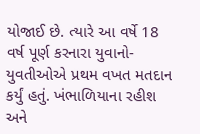યોજાઈ છે. ત્યારે આ વર્ષે 18 વર્ષ પૂર્ણ કરનારા યુવાનો- યુવતીઓએ પ્રથમ વખત મતદાન કર્યું હતું. ખંભાળિયાના રહીશ અને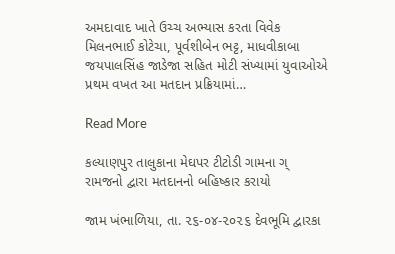અમદાવાદ ખાતે ઉચ્ચ અભ્યાસ કરતા વિવેક મિલનભાઈ કોટેચા, પૂર્વશીબેન ભટ્ટ, માધવીકાબા જયપાલસિંહ જાડેજા સહિત મોટી સંખ્યામાં યુવાઓએ પ્રથમ વખત આ મતદાન પ્રક્રિયામાં…

Read More

કલ્યાણપુર તાલુકાના મેઘપર ટીટોડી ગામના ગ્ રામજનો દ્વારા મતદાનનો બહિષ્કાર કરાયો

જામ ખંભાળિયા, તા. ૨૬-૦૪-૨૦૨૬ દેવભૂમિ દ્વારકા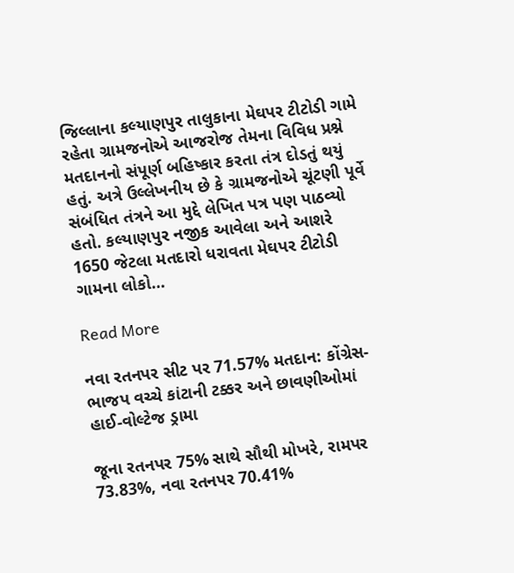જિલ્લાના કલ્યાણપુર તાલુકાના મેઘપર ટીટોડી ગામે રહેતા ગ્રામજનોએ આજરોજ તેમના વિવિધ પ્રશ્ને મતદાનનો સંપૂર્ણ બહિષ્કાર કરતા તંત્ર દોડતું થયું હતું. અત્રે ઉલ્લેખનીય છે કે ગ્રામજનોએ ચૂંટણી પૂર્વે સંબંધિત તંત્રને આ મુદ્દે લેખિત પત્ર પણ પાઠવ્યો હતો. કલ્યાણપુર નજીક આવેલા અને આશરે 1650 જેટલા મતદારો ધરાવતા મેઘપર ટીટોડી ગામના લોકો…

Read More

નવા રતનપર સીટ પર 71.57% મતદાન: કોંગ્રેસ-ભાજપ વચ્ચે કાંટાની ટક્કર અને છાવણીઓમાં હાઈ-વોલ્ટેજ ડ્રામા

જૂના રતનપર 75% સાથે સૌથી મોખરે, રામપર 73.83%, નવા રતનપર 70.41%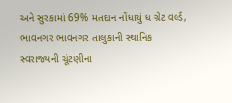અને સુરકામાં 69% મતદાન નોંધાયું ધ ગ્રેટ વર્લ્ડ, ભાવનગર ભાવનગર તાલુકાની સ્થાનિક સ્વરાજ્યની ચૂંટણીના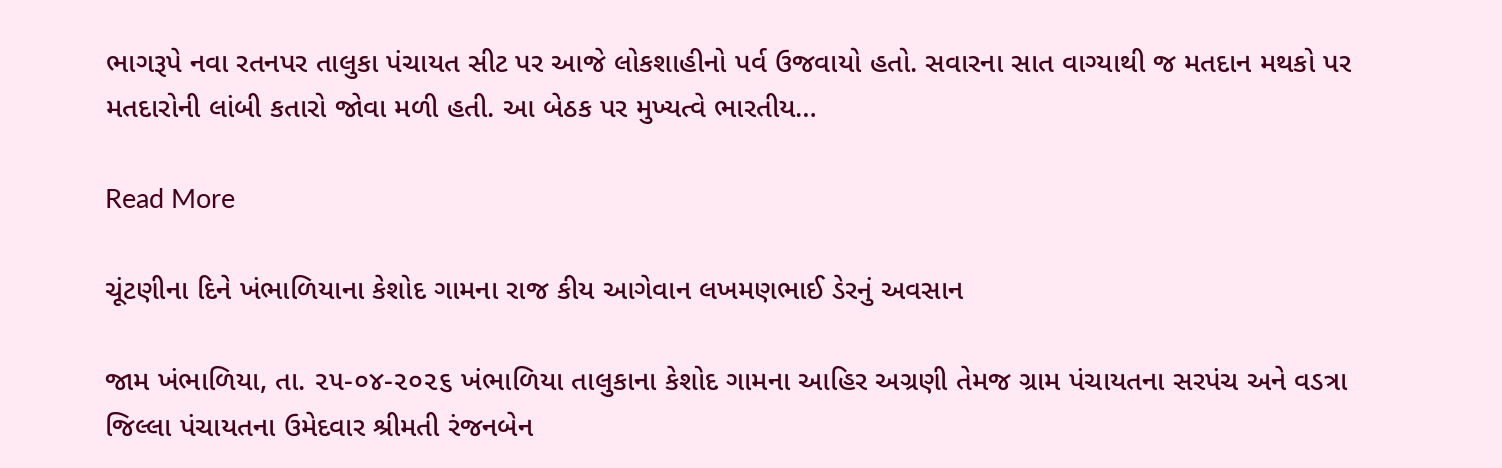ભાગરૂપે નવા રતનપર તાલુકા પંચાયત સીટ પર આજે લોકશાહીનો પર્વ ઉજવાયો હતો. સવારના સાત વાગ્યાથી જ મતદાન મથકો પર મતદારોની લાંબી કતારો જોવા મળી હતી. આ બેઠક પર મુખ્યત્વે ભારતીય…

Read More

ચૂંટણીના દિને ખંભાળિયાના કેશોદ ગામના રાજ કીય આગેવાન લખમણભાઈ ડેરનું અવસાન

જામ ખંભાળિયા, તા. ૨૫-૦૪-૨૦૨૬ ખંભાળિયા તાલુકાના કેશોદ ગામના આહિર અગ્રણી તેમજ ગ્રામ પંચાયતના સરપંચ અને વડત્રા જિલ્લા પંચાયતના ઉમેદવાર શ્રીમતી રંજનબેન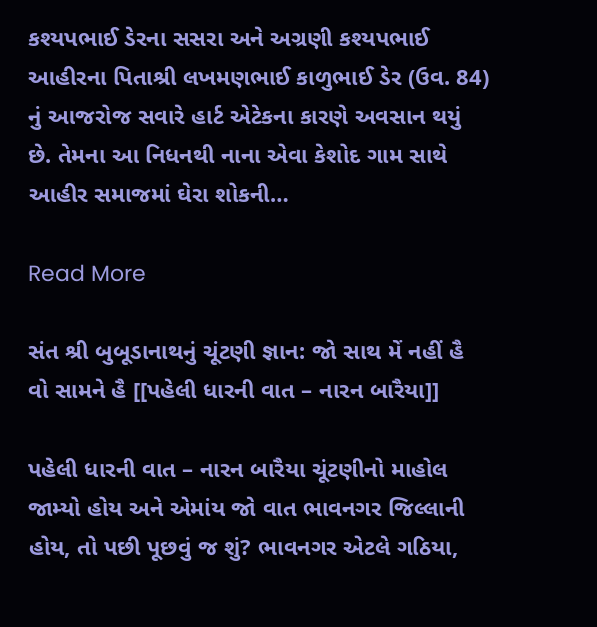કશ્યપભાઈ ડેરના સસરા અને અગ્રણી કશ્યપભાઈ આહીરના પિતાશ્રી લખમણભાઈ કાળુભાઈ ડેર (ઉવ. 84) નું આજરોજ સવારે હાર્ટ એટેકના કારણે અવસાન થયું છે. તેમના આ નિધનથી નાના એવા કેશોદ ગામ સાથે આહીર સમાજમાં ઘેરા શોકની…

Read More

સંત શ્રી બુબૂડાનાથનું ચૂંટણી જ્ઞાન: જો સાથ મેં નહીં હૈ વો સામને હૈ [[પહેલી ધારની વાત – નારન બારૈયા]]

પહેલી ધારની વાત – નારન બારૈયા ચૂંટણીનો માહોલ જામ્યો હોય અને એમાંય જો વાત ભાવનગર જિલ્લાની હોય, તો પછી પૂછવું જ શું? ભાવનગર એટલે ગઠિયા,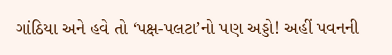ગાંઠિયા અને હવે તો ‘પક્ષ-પલટા’નો પણ અડ્ડો! અહીં પવનની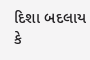દિશા બદલાય કે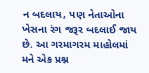ન બદલાય, પણ નેતાઓના ખેસના રંગ જરૂર બદલાઈ જાય છે. આ ગરમાગરમ માહોલમાં મને એક પ્રશ્ન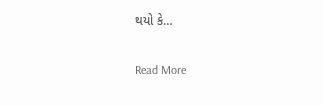થયો કે…

Read More